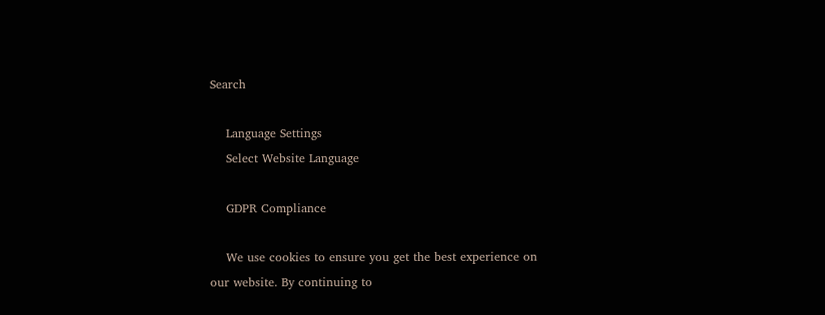Search

    Language Settings
    Select Website Language

    GDPR Compliance

    We use cookies to ensure you get the best experience on our website. By continuing to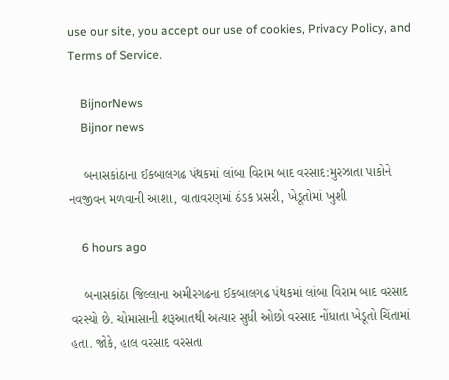use our site, you accept our use of cookies, Privacy Policy, and Terms of Service.

    BijnorNews
    Bijnor news

    બનાસકાંઠાના ઈકબાલગઢ પંથકમાં લાંબા વિરામ બાદ વરસાદ:મુરઝાતા પાકોને નવજીવન મળવાની આશા, વાતાવરણમાં ઠંડક પ્રસરી, ખેડૂતોમાં ખુશી

    6 hours ago

    બનાસકાંઠા જિલ્લાના અમીરગઢના ઈકબાલગઢ પંથકમાં લાંબા વિરામ બાદ વરસાદ વરસ્યો છે. ચોમાસાની શરૂઆતથી અત્યાર સુધી ઓછો વરસાદ નોંધાતા ખેડૂતો ચિંતામાં હતા. જોકે, હાલ વરસાદ વરસતા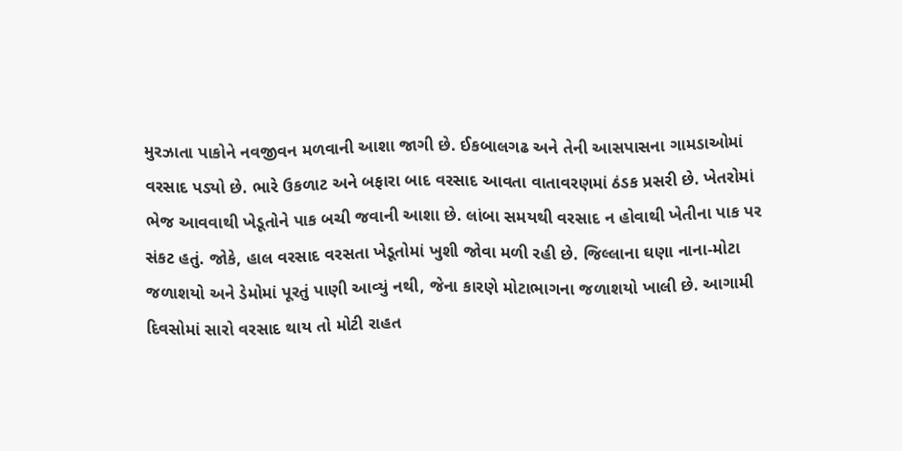મુરઝાતા પાકોને નવજીવન મળવાની આશા જાગી છે. ઈકબાલગઢ અને તેની આસપાસના ગામડાઓમાં વરસાદ પડ્યો છે. ભારે ઉકળાટ અને બફારા બાદ વરસાદ આવતા વાતાવરણમાં ઠંડક પ્રસરી છે. ખેતરોમાં ભેજ આવવાથી ખેડૂતોને પાક બચી જવાની આશા છે. લાંબા સમયથી વરસાદ ન હોવાથી ખેતીના પાક પર સંકટ હતું. જોકે, હાલ વરસાદ વરસતા ખેડૂતોમાં ખુશી જોવા મળી રહી છે. જિલ્લાના ઘણા નાના-મોટા જળાશયો અને ડેમોમાં પૂરતું પાણી આવ્યું નથી, જેના કારણે મોટાભાગના જળાશયો ખાલી છે. આગામી દિવસોમાં સારો વરસાદ થાય તો મોટી રાહત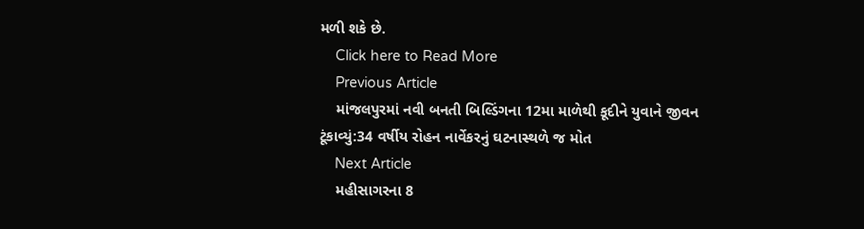મળી શકે છે.
    Click here to Read More
    Previous Article
    માંજલપુરમાં નવી બનતી બિલ્ડિંગના 12મા માળેથી કૂદીને યુવાને જીવન ટૂંકાવ્યું:34 વર્ષીય રોહન નાર્વેકરનું ઘટનાસ્થળે જ મોત
    Next Article
    મહીસાગરના 8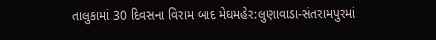તાલુકામાં 30 દિવસના વિરામ બાદ મેઘમહેર:લુણાવાડા-સંતરામપુરમાં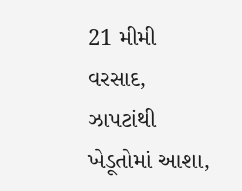21 મીમી વરસાદ, ઝાપટાંથી ખેડૂતોમાં આશા,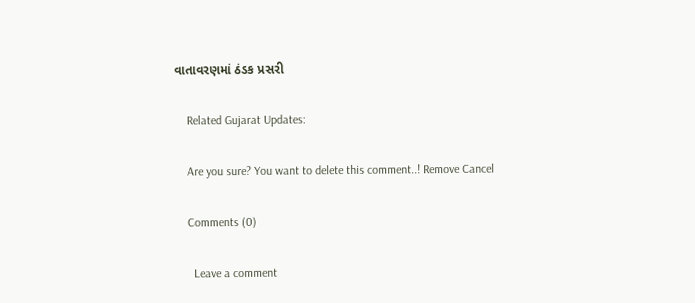વાતાવરણમાં ઠંડક પ્રસરી

    Related Gujarat Updates:

    Are you sure? You want to delete this comment..! Remove Cancel

    Comments (0)

      Leave a comment